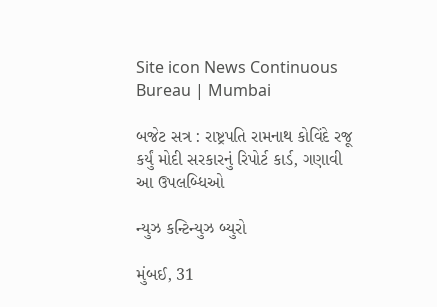Site icon News Continuous Bureau | Mumbai

બજેટ સત્ર : રાષ્ટ્રપતિ રામનાથ કોવિંદે રજૂ કર્યું મોદી સરકારનું રિપોર્ટ કાર્ડ, ગણાવી આ ઉપલબ્ધિઓ

ન્યુઝ કન્ટિન્યુઝ બ્યુરો

મુંબઈ, 31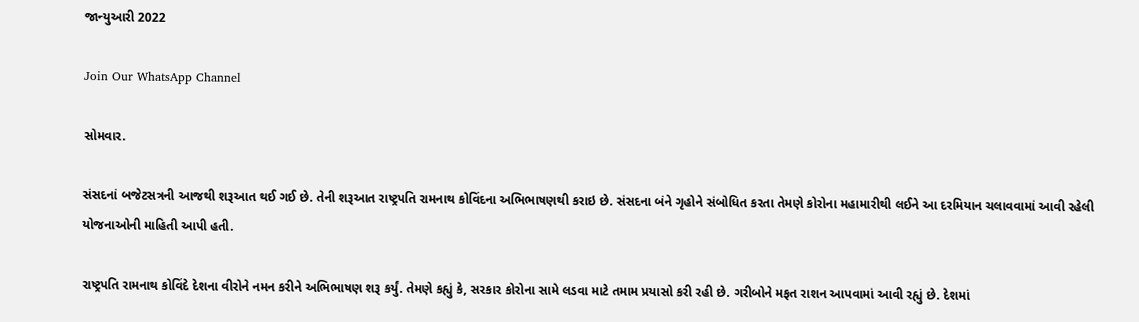જાન્યુઆરી 2022

Join Our WhatsApp Channel

સોમવાર.

સંસદનાં બજેટસત્રની આજથી શરૂઆત થઈ ગઈ છે. તેની શરૂઆત રાષ્ટ્રપતિ રામનાથ કોવિંદના અભિભાષણથી કરાઇ છે. સંસદના બંને ગૃહોને સંબોધિત કરતા તેમણે કોરોના મહામારીથી લઈને આ દરમિયાન ચલાવવામાં આવી રહેલી યોજનાઓની માહિતી આપી હતી.

રાષ્ટ્રપતિ રામનાથ કોવિંદે દેશના વીરોને નમન કરીને અભિભાષણ શરૂ કર્યું. તેમણે કહ્યું કે, સરકાર કોરોના સામે લડવા માટે તમામ પ્રયાસો કરી રહી છે. ગરીબોને મફત રાશન આપવામાં આવી રહ્યું છે. દેશમાં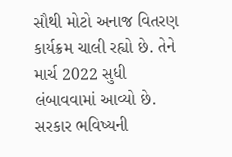સૌથી મોટો અનાજ વિતરણ કાર્યક્રમ ચાલી રહ્યો છે. તેને માર્ચ 2022 સુધી લંબાવવામાં આવ્યો છે. સરકાર ભવિષ્યની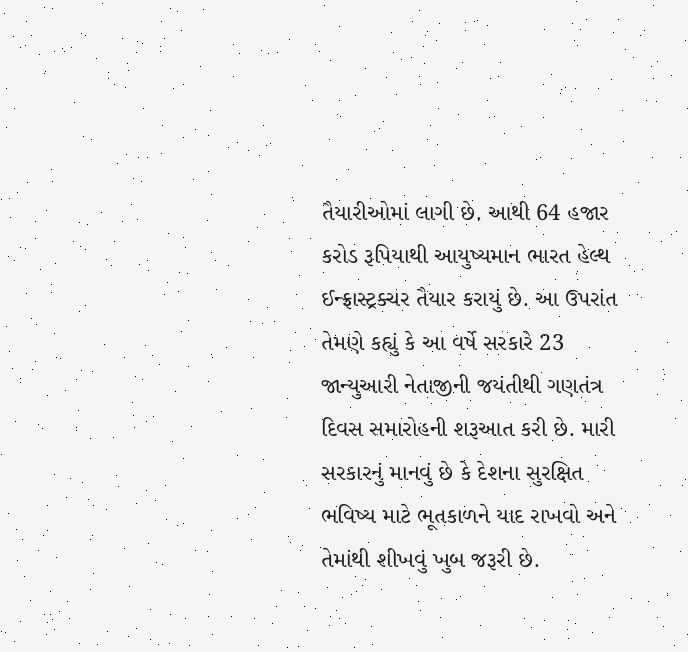તૈયારીઓમાં લાગી છે. આથી 64 હજાર કરોડ રૂપિયાથી આયુષ્યમાન ભારત હેલ્થ ઈન્ફ્રાસ્ટ્રક્ચર તૈયાર કરાયું છે. આ ઉપરાંત તેમણે કહ્યું કે આ વર્ષે સરકારે 23 જાન્યુઆરી નેતાજીની જયંતીથી ગણતંત્ર દિવસ સમારોહની શરૂઆત કરી છે. મારી સરકારનું માનવું છે કે દેશના સુરક્ષિત ભવિષ્ય માટે ભૂતકાળને યાદ રાખવો અને તેમાંથી શીખવું ખુબ જરૂરી છે.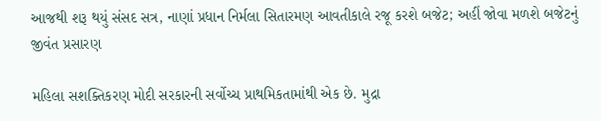આજથી શરૂ થયું સંસદ સત્ર, નાણાં પ્રધાન નિર્મલા સિતારમણ આવતીકાલે રજૂ કરશે બજેટ; અહીં જોવા મળશે બજેટનું જીવંત પ્રસારણ

મહિલા સશક્તિકરણ મોદી સરકારની સર્વોચ્ચ પ્રાથમિકતામાંથી એક છે. મુદ્રા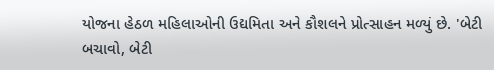યોજના હેઠળ મહિલાઓની ઉદ્યમિતા અને કૌશલને પ્રોત્સાહન મળ્યું છે. 'બેટી બચાવો, બેટી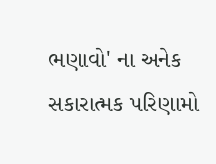ભણાવો' ના અનેક સકારાત્મક પરિણામો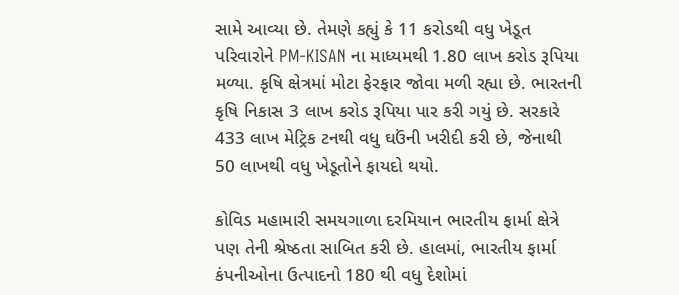સામે આવ્યા છે. તેમણે કહ્યું કે 11 કરોડથી વધુ ખેડૂત પરિવારોને PM-KISAN ના માધ્યમથી 1.80 લાખ કરોડ રૂપિયા મળ્યા. કૃષિ ક્ષેત્રમાં મોટા ફેરફાર જોવા મળી રહ્યા છે. ભારતની કૃષિ નિકાસ 3 લાખ કરોડ રૂપિયા પાર કરી ગયું છે. સરકારે 433 લાખ મેટ્રિક ટનથી વધુ ઘઉંની ખરીદી કરી છે, જેનાથી 50 લાખથી વધુ ખેડૂતોને ફાયદો થયો.

કોવિડ મહામારી સમયગાળા દરમિયાન ભારતીય ફાર્મા ક્ષેત્રે પણ તેની શ્રેષ્ઠતા સાબિત કરી છે. હાલમાં, ભારતીય ફાર્મા કંપનીઓના ઉત્પાદનો 180 થી વધુ દેશોમાં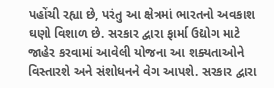પહોંચી રહ્યા છે, પરંતુ આ ક્ષેત્રમાં ભારતનો અવકાશ ઘણો વિશાળ છે. સરકાર દ્વારા ફાર્મા ઉદ્યોગ માટે જાહેર કરવામાં આવેલી યોજના આ શક્યતાઓને વિસ્તારશે અને સંશોધનને વેગ આપશે. સરકાર દ્વારા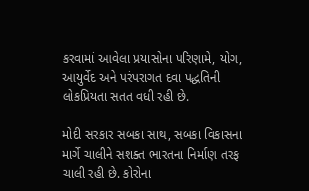કરવામાં આવેલા પ્રયાસોના પરિણામે, યોગ, આયુર્વેદ અને પરંપરાગત દવા પદ્ધતિની લોકપ્રિયતા સતત વધી રહી છે.

મોદી સરકાર સબકા સાથ, સબકા વિકાસના માર્ગે ચાલીને સશક્ત ભારતના નિર્માણ તરફ ચાલી રહી છે. કોરોના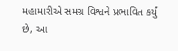મહામારીએ સમગ્ર વિશ્વને પ્રભાવિત કર્યું છે, આ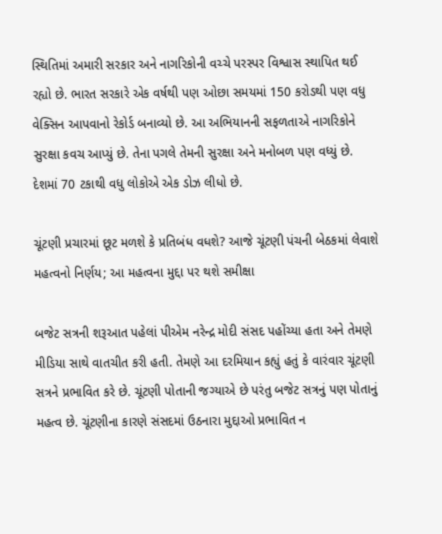સ્થિતિમાં અમારી સરકાર અને નાગરિકોની વચ્ચે પરસ્પર વિશ્વાસ સ્થાપિત થઈ રહ્યો છે. ભારત સરકારે એક વર્ષથી પણ ઓછા સમયમાં 150 કરોડથી પણ વધુ વેક્સિન આપવાનો રેકોર્ડ બનાવ્યો છે. આ અભિયાનની સફળતાએ નાગરિકોને સુરક્ષા કવચ આપ્યું છે. તેના પગલે તેમની સુરક્ષા અને મનોબળ પણ વધ્યું છે. દેશમાં 70 ટકાથી વધુ લોકોએ એક ડોઝ લીધો છે.

ચૂંટણી પ્રચારમાં છૂટ મળશે કે પ્રતિબંધ વધશે? આજે ચૂંટણી પંચની બેઠકમાં લેવાશે મહત્વનો નિર્ણય; આ મહત્વના મુદ્દા પર થશે સમીક્ષા

બજેટ સત્રની શરૂઆત પહેલાં પીએમ નરેન્દ્ર મોદી સંસદ પહોંચ્યા હતા અને તેમણે મીડિયા સાથે વાતચીત કરી હતી. તેમણે આ દરમિયાન કહ્યું હતું કે વારંવાર ચૂંટણી સત્રને પ્રભાવિત કરે છે. ચૂંટણી પોતાની જગ્યાએ છે પરંતુ બજેટ સત્રનું પણ પોતાનું મહત્વ છે. ચૂંટણીના કારણે સંસદમાં ઉઠનારા મુદ્દાઓ પ્રભાવિત ન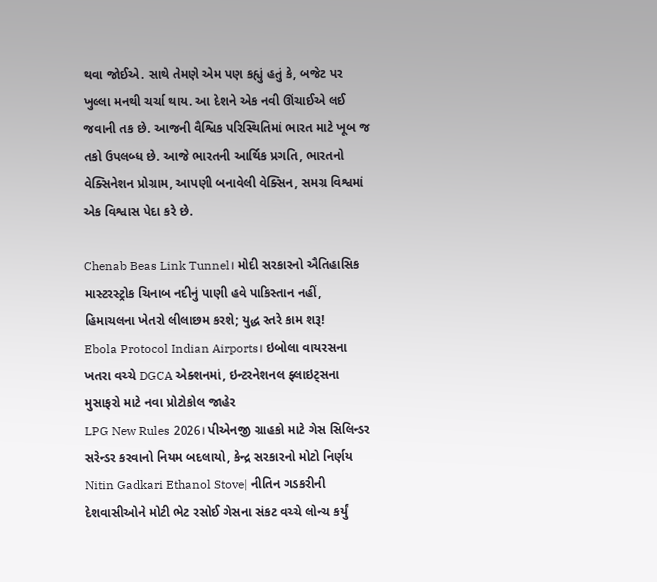થવા જોઈએ. સાથે તેમણે એમ પણ કહ્યું હતું કે, બજેટ પર ખુલ્લા મનથી ચર્ચા થાય. આ દેશને એક નવી ઊંચાઈએ લઈ જવાની તક છે. આજની વૈશ્વિક પરિસ્થિતિમાં ભારત માટે ખૂબ જ તકો ઉપલબ્ધ છે. આજે ભારતની આર્થિક પ્રગતિ, ભારતનો વેક્સિનેશન પ્રોગ્રામ, આપણી બનાવેલી વેક્સિન, સમગ્ર વિશ્વમાં એક વિશ્વાસ પેદા કરે છે.

Chenab Beas Link Tunnel। મોદી સરકારનો ઐતિહાસિક માસ્ટરસ્ટ્રોક ચિનાબ નદીનું પાણી હવે પાકિસ્તાન નહીં, હિમાચલના ખેતરો લીલાછમ કરશે; યુદ્ધ સ્તરે કામ શરૂ!
Ebola Protocol Indian Airports। ઇબોલા વાયરસના ખતરા વચ્ચે DGCA એક્શનમાં, ઇન્ટરનેશનલ ફ્લાઇટ્સના મુસાફરો માટે નવા પ્રોટોકોલ જાહેર
LPG New Rules 2026। પીએનજી ગ્રાહકો માટે ગેસ સિલિન્ડર સરેન્ડર કરવાનો નિયમ બદલાયો, કેન્દ્ર સરકારનો મોટો નિર્ણય
Nitin Gadkari Ethanol Stove| નીતિન ગડકરીની દેશવાસીઓને મોટી ભેટ રસોઈ ગેસના સંકટ વચ્ચે લોન્ચ કર્યું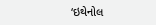‘ઇથેનોલ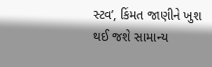સ્ટવ’, કિંમત જાણીને ખુશ થઈ જશે સામાન્ય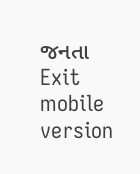જનતા
Exit mobile version